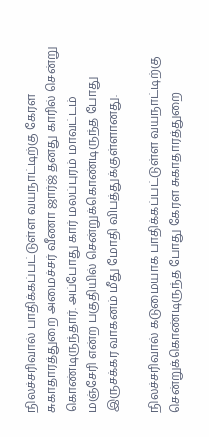நிலச்சரிவால் பாதிக்கப்பட்டுள்ள வயநாட்டிற்கு கேரள சுகாதாரத்துறை அமைச்சர் வீணா ஜார்ஜ் தனது காரில் சென்று கொண்டிருந்தார். அப்போது கார் மலப்புரம் மாவட்டம் மஞ்சேரி என்ற பகுதியில் சென்றுக்கொண்டிருந்த போது இருசக்கர வாகனம் மீது மோதி விபத்துக்குள்ளானது.

நிலச்சரிவால் கடுமையாக பாதிக்கப்பட்டுள்ள வயநாட்டிற்கு சென்றுக்கொண்டிருந்த போது கேரள சுகாதாரத்துறை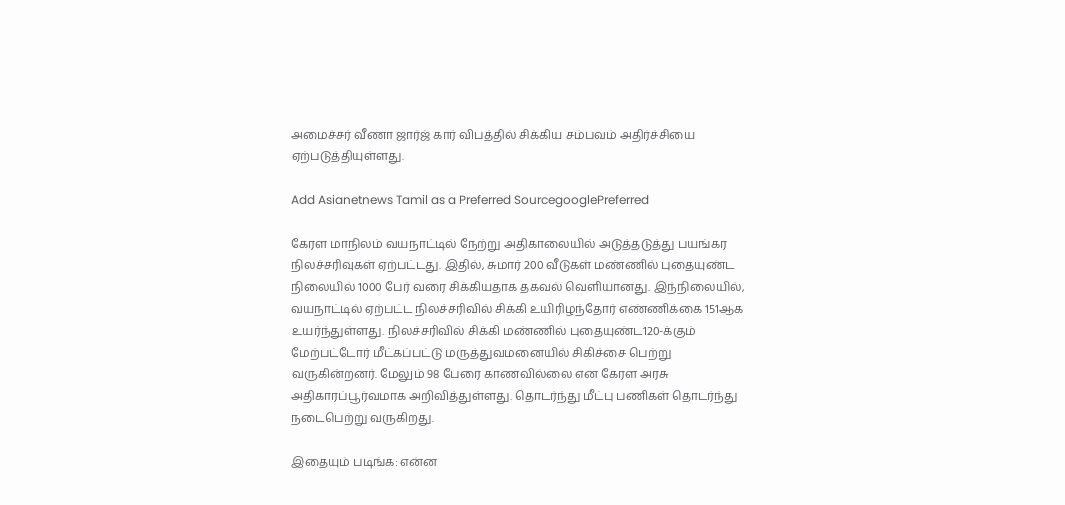அமைச்சர் வீணா ஜார்ஜ் கார் விபத்தில் சிக்கிய சம்பவம் அதிர்ச்சியை ஏற்படுத்தியுள்ளது.

Add Asianetnews Tamil as a Preferred SourcegooglePreferred

கேரள மாநிலம் வயநாட்டில் நேற்று அதிகாலையில் அடுத்தடுத்து பயங்கர நிலச்சரிவுகள் ஏற்பட்டது. இதில், சுமார் 200 வீடுகள் மண்ணில் புதையுண்ட நிலையில் 1000 பேர் வரை சிக்கியதாக தகவல் வெளியானது. இந்நிலையில், வயநாட்டில் ஏற்பட்ட நிலச்சரிவில் சிக்கி உயிரிழந்தோர் எண்ணிக்கை 151ஆக உயர்ந்துள்ளது. நிலச்சரிவில் சிக்கி மண்ணில் புதையுண்ட120-க்கும் மேற்பட்டோர் மீட்கப்பட்டு மருத்துவமனையில் சிகிச்சை பெற்று வருகின்றனர். மேலும் 98 பேரை காணவில்லை என கேரள அரசு அதிகாரப்பூர்வமாக அறிவித்துள்ளது. தொடர்ந்து மீட்பு பணிகள் தொடர்ந்து நடைபெற்று வருகிறது.

இதையும் படிங்க: என்ன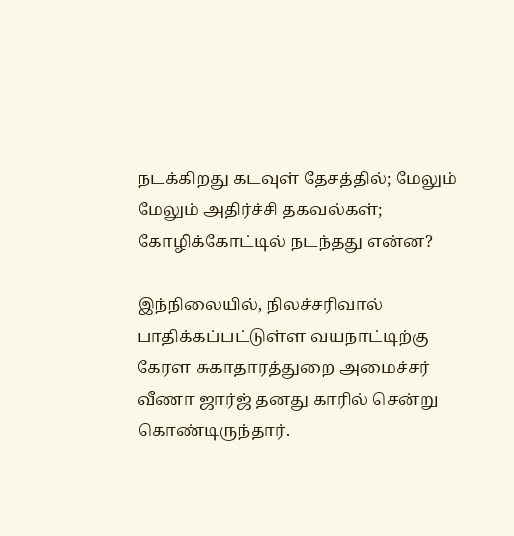நடக்கிறது கடவுள் தேசத்தில்; மேலும் மேலும் அதிர்ச்சி தகவல்கள்; கோழிக்கோட்டில் நடந்தது என்ன?

இந்நிலையில், நிலச்சரிவால் பாதிக்கப்பட்டுள்ள வயநாட்டிற்கு கேரள சுகாதாரத்துறை அமைச்சர் வீணா ஜார்ஜ் தனது காரில் சென்று கொண்டிருந்தார்.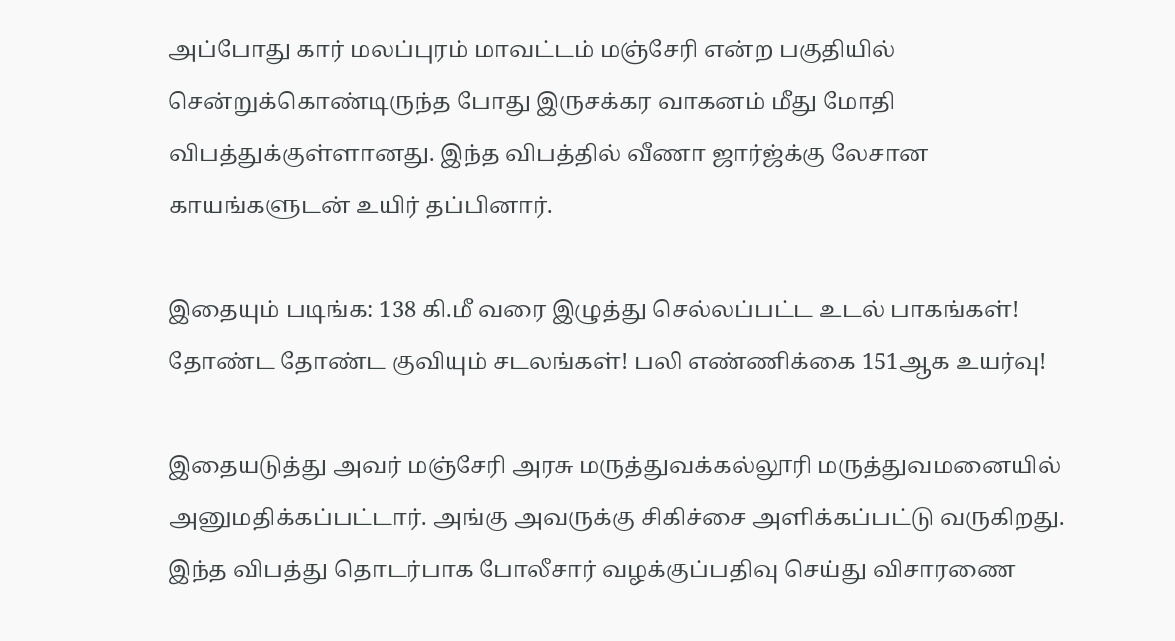அப்போது கார் மலப்புரம் மாவட்டம் மஞ்சேரி என்ற பகுதியில் சென்றுக்கொண்டிருந்த போது இருசக்கர வாகனம் மீது மோதி விபத்துக்குள்ளானது. இந்த விபத்தில் வீணா ஜார்ஜ்க்கு லேசான காயங்களுடன் உயிர் தப்பினார்.

இதையும் படிங்க: 138 கி.மீ வரை இழுத்து செல்லப்பட்ட உடல் பாகங்கள்! தோண்ட தோண்ட குவியும் சடலங்கள்! பலி எண்ணிக்கை 151ஆக உயர்வு!

இதையடுத்து அவர் மஞ்சேரி அரசு மருத்துவக்கல்லூரி மருத்துவமனையில் அனுமதிக்கப்பட்டார். அங்கு அவருக்கு சிகிச்சை அளிக்கப்பட்டு வருகிறது. இந்த விபத்து தொடர்பாக போலீசார் வழக்குப்பதிவு செய்து விசாரணை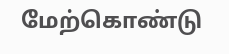மேற்கொண்டு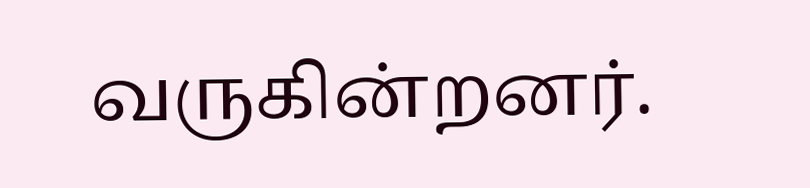வருகின்றனர்.